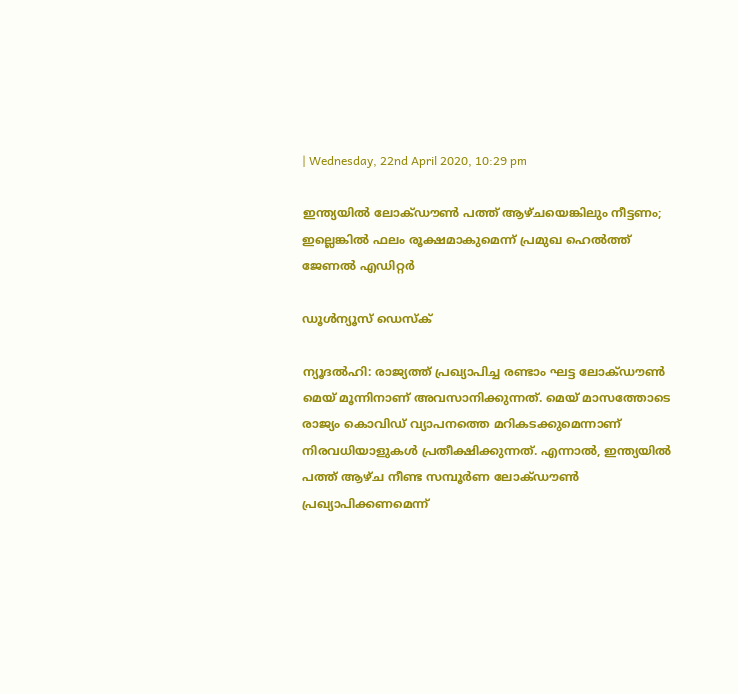| Wednesday, 22nd April 2020, 10:29 pm

ഇന്ത്യയില്‍ ലോക്ഡൗണ്‍ പത്ത് ആഴ്ചയെങ്കിലും നീട്ടണം; ഇല്ലെങ്കില്‍ ഫലം രൂക്ഷമാകുമെന്ന് പ്രമുഖ ഹെല്‍ത്ത് ജേണല്‍ എഡിറ്റര്‍

ഡൂള്‍ന്യൂസ് ഡെസ്‌ക്

ന്യൂദല്‍ഹി: രാജ്യത്ത് പ്രഖ്യാപിച്ച രണ്ടാം ഘട്ട ലോക്ഡൗണ്‍ മെയ് മൂന്നിനാണ് അവസാനിക്കുന്നത്. മെയ് മാസത്തോടെ രാജ്യം കൊവിഡ് വ്യാപനത്തെ മറികടക്കുമെന്നാണ് നിരവധിയാളുകള്‍ പ്രതീക്ഷിക്കുന്നത്. എന്നാല്‍, ഇന്ത്യയില്‍ പത്ത് ആഴ്ച നീണ്ട സമ്പൂര്‍ണ ലോക്ഡൗണ്‍ പ്രഖ്യാപിക്കണമെന്ന്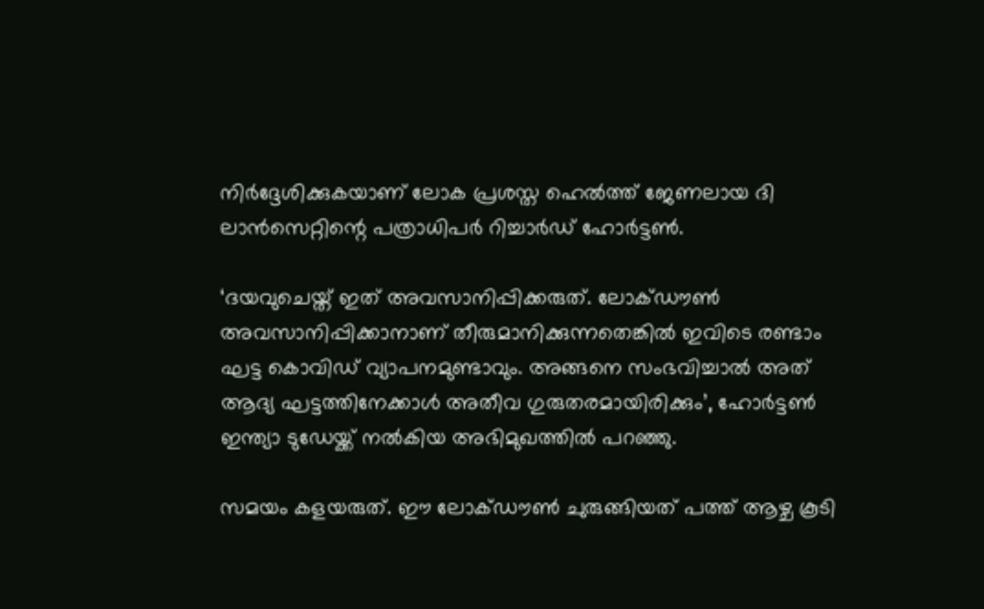നിര്‍ദ്ദേശിക്കുകയാണ് ലോക പ്രശസ്ത ഹെല്‍ത്ത് ജേണലായ ദി ലാന്‍സെറ്റിന്റെ പത്രാധിപര്‍ റിച്ചാര്‍ഡ് ഹോര്‍ട്ടണ്‍.

‘ദയവുചെയ്ത് ഇത് അവസാനിപ്പിക്കരുത്. ലോക്ഡൗണ്‍ അവസാനിപ്പിക്കാനാണ് തീരുമാനിക്കുന്നതെങ്കില്‍ ഇവിടെ രണ്ടാം ഘട്ട കൊവിഡ് വ്യാപനമുണ്ടാവും. അങ്ങനെ സംഭവിച്ചാല്‍ അത് ആദ്യ ഘട്ടത്തിനേക്കാള്‍ അതീവ ഗുരുതരമായിരിക്കും’, ഹോര്‍ട്ടണ്‍ ഇന്ത്യാ ടുഡേയ്ക്ക് നല്‍കിയ അഭിമുഖത്തില്‍ പറഞ്ഞു.

സമയം കളയരുത്. ഈ ലോക്ഡൗണ്‍ ചുരുങ്ങിയത് പത്ത് ആഴ്ച കൂടി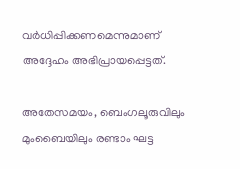വര്‍ധിപ്പിക്കണമെന്നുമാണ് അദ്ദേഹം അഭിപ്രായപ്പെട്ടത്.

അതേസമയം, ബെംഗലൂരുവിലും മുംബൈയിലും രണ്ടാം ഘട്ട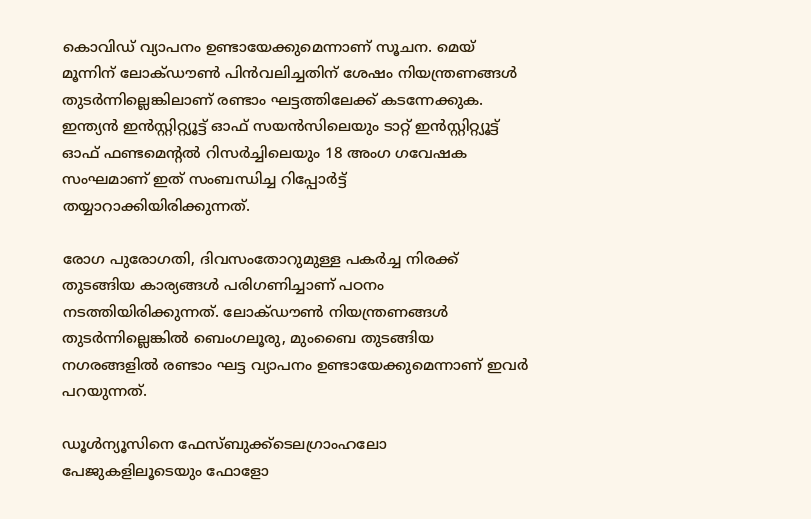കൊവിഡ് വ്യാപനം ഉണ്ടായേക്കുമെന്നാണ് സൂചന. മെയ് മൂന്നിന് ലോക്ഡൗണ്‍ പിന്‍വലിച്ചതിന് ശേഷം നിയന്ത്രണങ്ങള്‍ തുടര്‍ന്നില്ലെങ്കിലാണ് രണ്ടാം ഘട്ടത്തിലേക്ക് കടന്നേക്കുക. ഇന്ത്യന്‍ ഇന്‍സ്റ്റിറ്റ്യൂട്ട് ഓഫ് സയന്‍സിലെയും ടാറ്റ് ഇന്‍സ്റ്റിറ്റ്യൂട്ട് ഓഫ് ഫണ്ടമെന്റല്‍ റിസര്‍ച്ചിലെയും 18 അംഗ ഗവേഷക സംഘമാണ് ഇത് സംബന്ധിച്ച റിപ്പോര്‍ട്ട് തയ്യാറാക്കിയിരിക്കുന്നത്.

രോഗ പുരോഗതി, ദിവസംതോറുമുള്ള പകര്‍ച്ച നിരക്ക് തുടങ്ങിയ കാര്യങ്ങള്‍ പരിഗണിച്ചാണ് പഠനം നടത്തിയിരിക്കുന്നത്. ലോക്ഡൗണ്‍ നിയന്ത്രണങ്ങള്‍ തുടര്‍ന്നില്ലെങ്കില്‍ ബെംഗലൂരു, മുംബൈ തുടങ്ങിയ നഗരങ്ങളില്‍ രണ്ടാം ഘട്ട വ്യാപനം ഉണ്ടായേക്കുമെന്നാണ് ഇവര്‍ പറയുന്നത്.

ഡൂള്‍ന്യൂസിനെ ഫേസ്ബുക്ക്ടെലഗ്രാംഹലോ പേജുകളിലൂടെയും ഫോളോ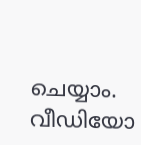ചെയ്യാം. വീഡിയോ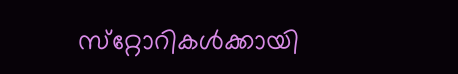സ്‌റ്റോറികള്‍ക്കായി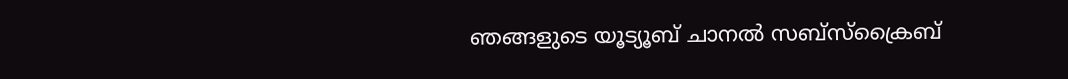ഞങ്ങളുടെ യൂട്യൂബ് ചാനല്‍ സബ്‌സ്‌ക്രൈബ്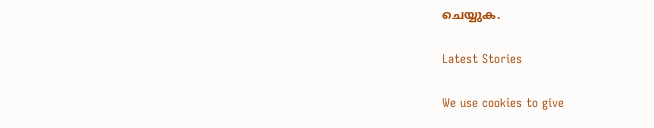ചെയ്യുക.

Latest Stories

We use cookies to give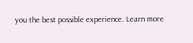you the best possible experience. Learn more